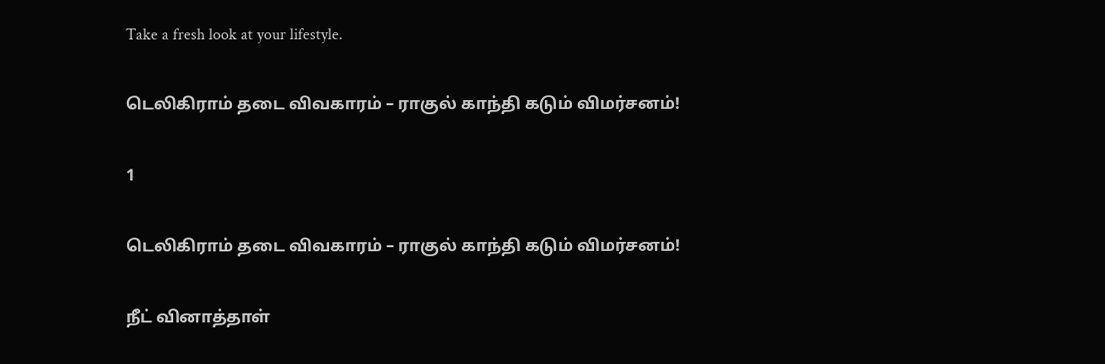Take a fresh look at your lifestyle.

டெலிகிராம் தடை விவகாரம் – ராகுல் காந்தி கடும் விமர்சனம்!

1

டெலிகிராம் தடை விவகாரம் – ராகுல் காந்தி கடும் விமர்சனம்!

நீட் வினாத்தாள்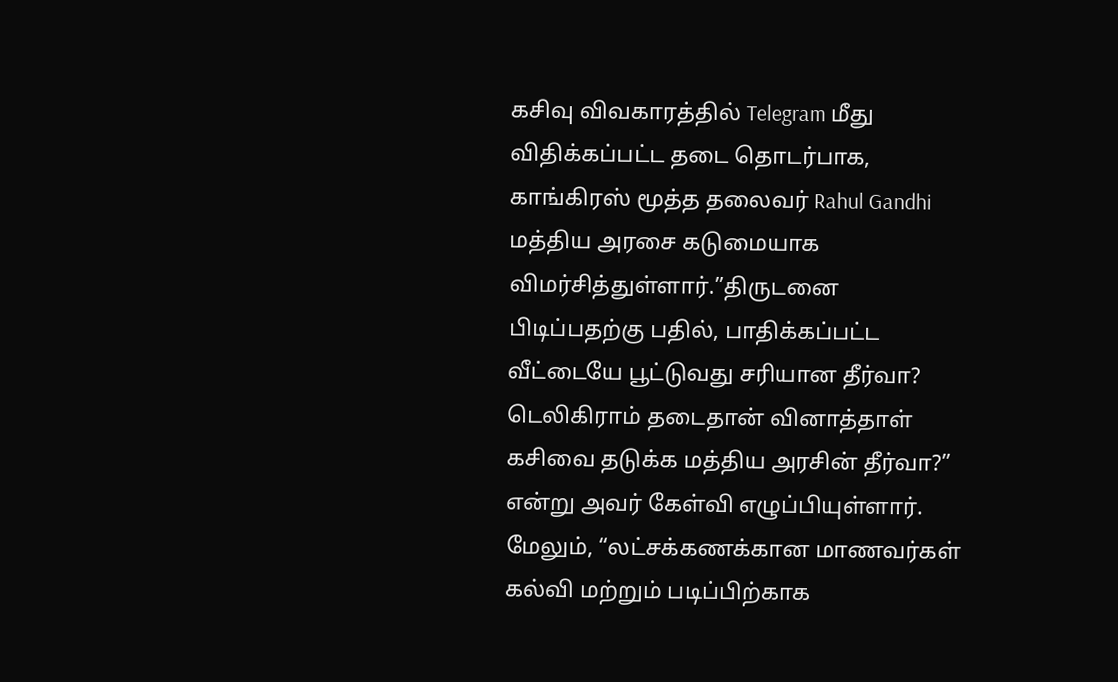கசிவு விவகாரத்தில் Telegram மீது விதிக்கப்பட்ட தடை தொடர்பாக, காங்கிரஸ் மூத்த தலைவர் Rahul Gandhi மத்திய அரசை கடுமையாக விமர்சித்துள்ளார்.”திருடனை பிடிப்பதற்கு பதில், பாதிக்கப்பட்ட வீட்டையே பூட்டுவது சரியான தீர்வா? டெலிகிராம் தடைதான் வினாத்தாள் கசிவை தடுக்க மத்திய அரசின் தீர்வா?” என்று அவர் கேள்வி எழுப்பியுள்ளார். மேலும், “லட்சக்கணக்கான மாணவர்கள் கல்வி மற்றும் படிப்பிற்காக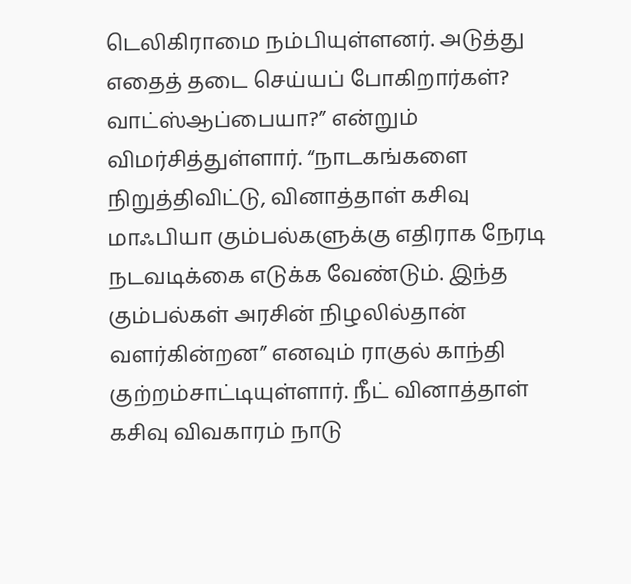டெலிகிராமை நம்பியுள்ளனர். அடுத்து எதைத் தடை செய்யப் போகிறார்கள்? வாட்ஸ்ஆப்பையா?” என்றும் விமர்சித்துள்ளார். “நாடகங்களை நிறுத்திவிட்டு, வினாத்தாள் கசிவு மாஃபியா கும்பல்களுக்கு எதிராக நேரடி நடவடிக்கை எடுக்க வேண்டும். இந்த கும்பல்கள் அரசின் நிழலில்தான் வளர்கின்றன” எனவும் ராகுல் காந்தி குற்றம்சாட்டியுள்ளார். நீட் வினாத்தாள் கசிவு விவகாரம் நாடு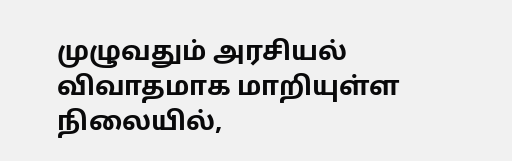முழுவதும் அரசியல் விவாதமாக மாறியுள்ள நிலையில்,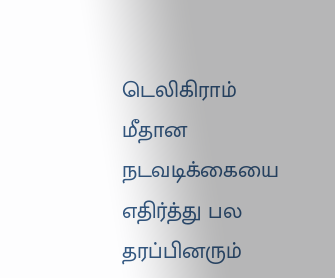டெலிகிராம் மீதான நடவடிக்கையை எதிர்த்து பல தரப்பினரும்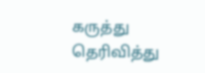கருத்து தெரிவித்து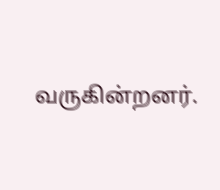வருகின்றனர்.